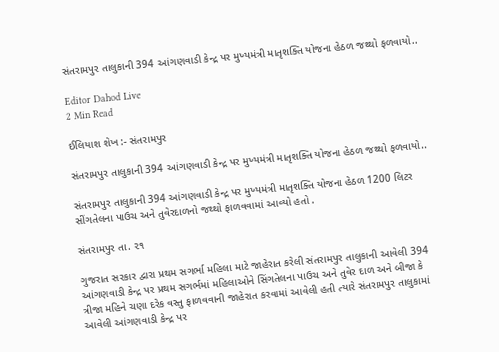સંતરામપુર તાલુકાની 394 આંગણવાડી કેન્દ્ર પર મુખ્યમંત્રી માતૃશક્તિ યોજના હેઠળ જથ્થો ફળવાયો..

Editor Dahod Live
2 Min Read

ઈલિયાશ શેખ :- સંતરામપુર

સંતરામપુર તાલુકાની 394 આંગણવાડી કેન્દ્ર પર મુખ્યમંત્રી માતૃશક્તિ યોજના હેઠળ જથ્થો ફળવાયો..

સંતરામપુર તાલુકાની 394 આંગણવાડી કેન્દ્ર પર મુખ્યમંત્રી માતૃશક્તિ યોજના હેઠળ 1200 લિટર સીંગતેલના પાઉચ અને તુવેરદાળનો જથ્થો ફાળવવામાં આવ્યો હતો .

સંતરામપુર તા. ૨૧

ગુજરાત સરકાર દ્વારા પ્રથમ સગર્ભા મહિલા માટે જાહેરાત કરેલી સંતરામપુર તાલુકાની આવેલી 394 આંગણવાડી કેન્દ્ર પર પ્રથમ સગર્ભમાં મહિલાઓને સિંગતેલના પાઉચ અને તુવેર દાળ અને બીજા કે ત્રીજા મહિને ચણા દરેક વસ્તુ ફાળવવાની જાહેરાત કરવામાં આવેલી હતી ત્યારે સંતરામપુર તાલુકામાં આવેલી આંગણવાડી કેન્દ્ર પર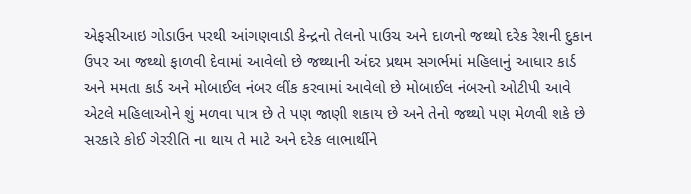એફસીઆઇ ગોડાઉન પરથી આંગણવાડી કેન્દ્રનો તેલનો પાઉચ અને દાળનો જથ્થો દરેક રેશની દુકાન ઉપર આ જથ્થો ફાળવી દેવામાં આવેલો છે જથ્થાની અંદર પ્રથમ સગર્ભમાં મહિલાનું આધાર કાર્ડ અને મમતા કાર્ડ અને મોબાઈલ નંબર લીંક કરવામાં આવેલો છે મોબાઈલ નંબરનો ઓટીપી આવે એટલે મહિલાઓને શું મળવા પાત્ર છે તે પણ જાણી શકાય છે અને તેનો જથ્થો પણ મેળવી શકે છે સરકારે કોઈ ગેરરીતિ ના થાય તે માટે અને દરેક લાભાર્થીને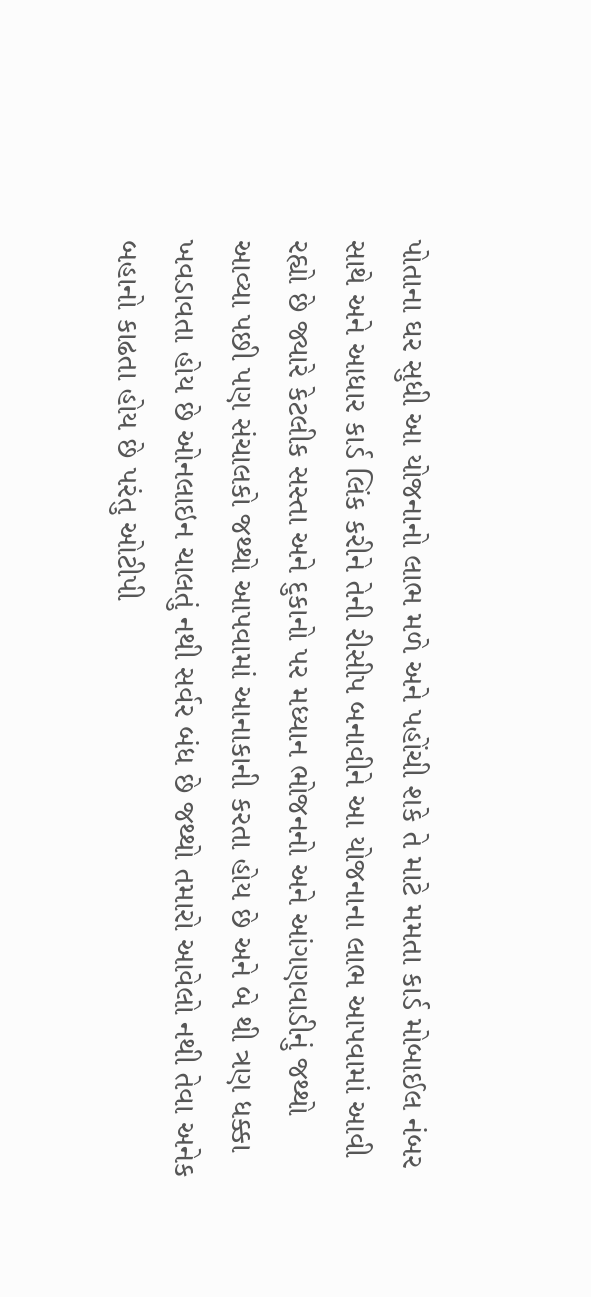પોતાના ઘર સુધી આ યોજનાનો લાભ મળે અને પહોંચી શકે તે માટે મમતા કાર્ડ મોબાઈલ નંબર સાથે અને આધાર કાર્ડ લિંક કરીને તેની રીસીપ બનાવીને આ યોજનાના લાભ આપવામાં આવી રહ્યો છે જ્યારે કેટલીક સસ્તા અને દુકાનો પર મધ્યાન ભોજનનો અને આંગણવાડીનું જથ્થો આવ્યા પછી પણ સંચાલકો જથ્થો આપવામાં આનાકાની કરતા હોય છે અને બે થી ત્રણ ધક્કા ખવડાવતા હોય છે ઓનલાઇન ચાલતું નથી સર્વર બંધ છે જથ્થો તમારો આવેલો નથી તેવા અનેક બહાનો કાઢતા હોય છે પરંતુ ઓટીપી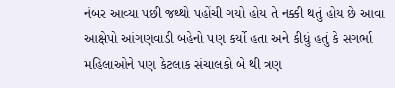નંબર આવ્યા પછી જથ્થો પહોંચી ગયો હોય તે નક્કી થતું હોય છે આવા આક્ષેપો આંગણવાડી બહેનો પણ કર્યો હતા અને કીધું હતું કે સગર્ભા મહિલાઓને પણ કેટલાક સંચાલકો બે થી ત્રણ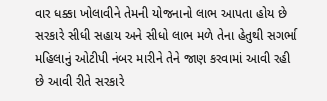વાર ધક્કા ખોલાવીને તેમની યોજનાનો લાભ આપતા હોય છે સરકારે સીધી સહાય અને સીધો લાભ મળે તેના હેતુથી સગર્ભા મહિલાનું ઓટીપી નંબર મારીને તેને જાણ કરવામાં આવી રહી છે આવી રીતે સરકારે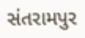સંતરામપુર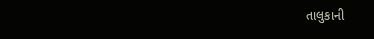તાલુકાની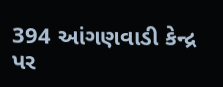394 આંગણવાડી કેન્દ્ર પર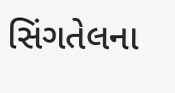સિંગતેલના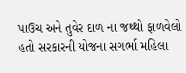પાઉચ અને તુવેર દાળ ના જથ્થો ફાળવેલો હતો સરકારની યોજના સગર્ભા મહિલા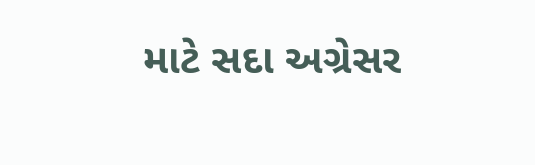માટે સદા અગ્રેસર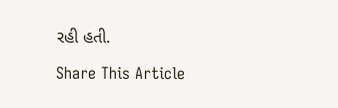રહી હતી.

Share This Article